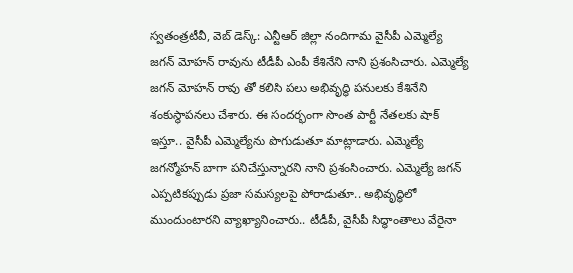స్వతంత్రటీవీ, వెబ్ డెస్క్: ఎన్టీఆర్ జిల్లా నందిగామ వైసీపీ ఎమ్మెల్యే జగన్ మోహన్ రావును టీడీపీ ఎంపీ కేశినేని నాని ప్రశంసిచారు. ఎమ్మెల్యే జగన్ మోహన్ రావు తో కలిసి పలు అభివృద్ధి పనులకు కేశినేని శంకుస్థాపనలు చేశారు. ఈ సందర్భంగా సొంత పార్టీ నేతలకు షాక్ ఇస్తూ.. వైసీపీ ఎమ్మెల్యేను పొగుడుతూ మాట్లాడారు. ఎమ్మెల్యే జగన్మోహన్ బాగా పనిచేస్తున్నారని నాని ప్రశంసించారు. ఎమ్మెల్యే జగన్ ఎప్పటికప్పుడు ప్రజా సమస్యలపై పోరాడుతూ.. అభివృద్ధిలో ముందుంటారని వ్యాఖ్యానించారు.. టీడీపీ, వైసీపీ సిద్ధాంతాలు వేరైనా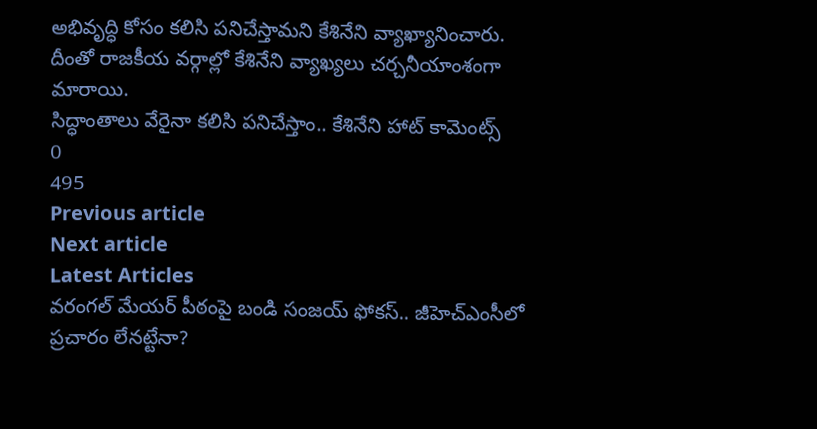అభివృద్ధి కోసం కలిసి పనిచేస్తామని కేశినేని వ్యాఖ్యానించారు. దీంతో రాజకీయ వర్గాల్లో కేశినేని వ్యాఖ్యలు చర్చనీయాంశంగా మారాయి.
సిద్ధాంతాలు వేరైనా కలిసి పనిచేస్తాం.. కేశినేని హాట్ కామెంట్స్
0
495
Previous article
Next article
Latest Articles
వరంగల్ మేయర్ పీఠంపై బండి సంజయ్ ఫోకస్.. జీహెచ్ఎంసీలో ప్రచారం లేనట్టేనా?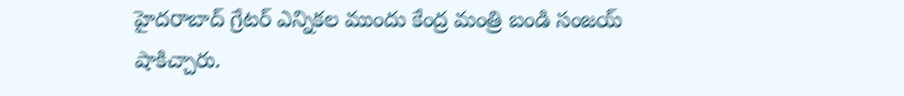హైదరాబాద్ గ్రేటర్ ఎన్నికల ముందు కేంద్ర మంత్రి బండి సంజయ్ షాకిచ్చారు.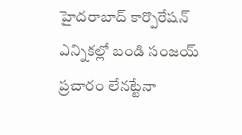హైదరాబాద్ కార్పొరేషన్ ఎన్నికల్లో బండి సంజయ్ ప్రచారం లేనట్టేనా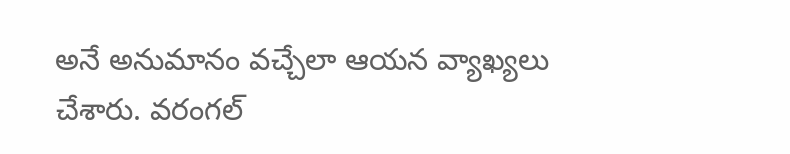అనే అనుమానం వచ్చేలా ఆయన వ్యాఖ్యలు చేశారు. వరంగల్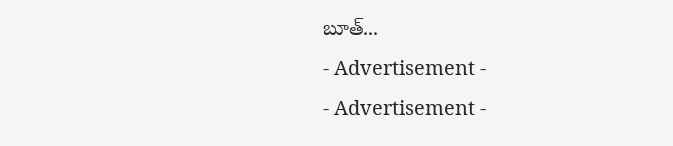బూత్...
- Advertisement -
- Advertisement -